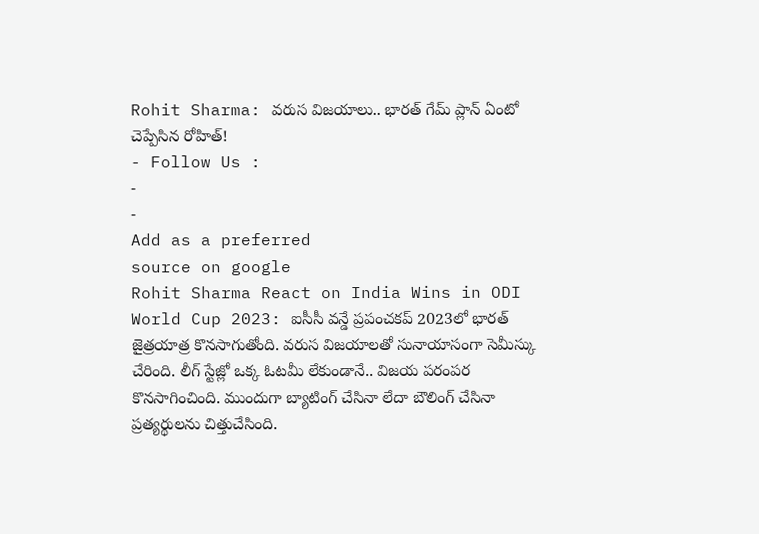Rohit Sharma: వరుస విజయాలు.. భారత్ గేమ్ ప్లాన్ ఏంటో చెప్పేసిన రోహిత్!
- Follow Us :
-
-
Add as a preferred
source on google
Rohit Sharma React on India Wins in ODI World Cup 2023: ఐసీసీ వన్డే ప్రపంచకప్ 2023లో భారత్ జైత్రయాత్ర కొనసాగుతోంది. వరుస విజయాలతో సునాయాసంగా సెమీస్కు చేరింది. లీగ్ స్టేజ్లో ఒక్క ఓటమీ లేకుండానే.. విజయ పరంపర కొనసాగించింది. ముందుగా బ్యాటింగ్ చేసినా లేదా బౌలింగ్ చేసినా ప్రత్యర్థులను చిత్తుచేసింది.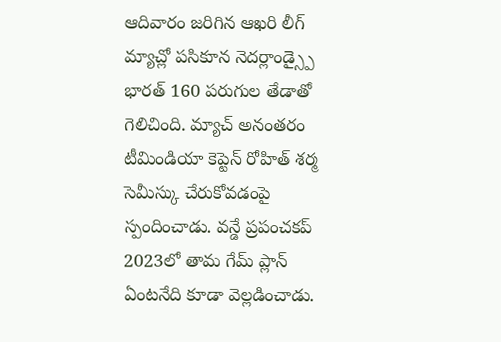ఆదివారం జరిగిన ఆఖరి లీగ్ మ్యాచ్లో పసికూన నెదర్లాండ్స్పై భారత్ 160 పరుగుల తేడాతో గెలిచింది. మ్యాచ్ అనంతరం టీమిండియా కెప్టెన్ రోహిత్ శర్మ సెమీస్కు చేరుకోవడంపై స్పందించాడు. వన్డే ప్రపంచకప్ 2023లో తామ గేమ్ ప్లాన్ ఏంటనేది కూడా వెల్లడించాడు.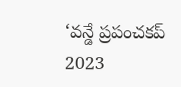‘వన్డే ప్రపంచకప్ 2023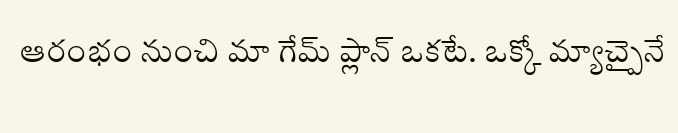ఆరంభం నుంచి మా గేమ్ ప్లాన్ ఒకటే. ఒక్కో మ్యాచ్పైనే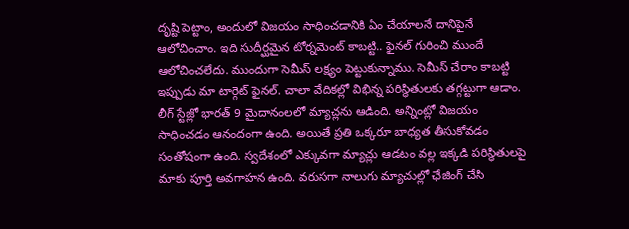దృష్టి పెట్టాం, అందులో విజయం సాధించడానికి ఏం చేయాలనే దానిపైనే ఆలోచించాం. ఇది సుదీర్ఘమైన టోర్నమెంట్ కాబట్టి.. ఫైనల్ గురించి ముందే ఆలోచించలేదు. ముందుగా సెమీస్ లక్ష్యం పెట్టుకున్నాము. సెమీస్ చేరాం కాబట్టి ఇప్పుడు మా టార్గెట్ ఫైనల్. చాలా వేదికల్లో విభిన్న పరిస్థితులకు తగ్గట్టుగా ఆడాం. లీగ్ స్టేజ్లో భారత్ 9 మైదానంలలో మ్యాచ్లను ఆడింది. అన్నింట్లో విజయం సాధించడం ఆనందంగా ఉంది. అయితే ప్రతి ఒక్కరూ బాధ్యత తీసుకోవడం సంతోషంగా ఉంది. స్వదేశంలో ఎక్కువగా మ్యాచ్లు ఆడటం వల్ల ఇక్కడి పరిస్థితులపై మాకు పూర్తి అవగాహన ఉంది. వరుసగా నాలుగు మ్యాచుల్లో ఛేజింగ్ చేసి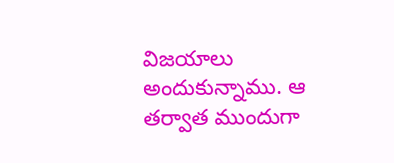విజయాలు అందుకున్నాము. ఆ తర్వాత ముందుగా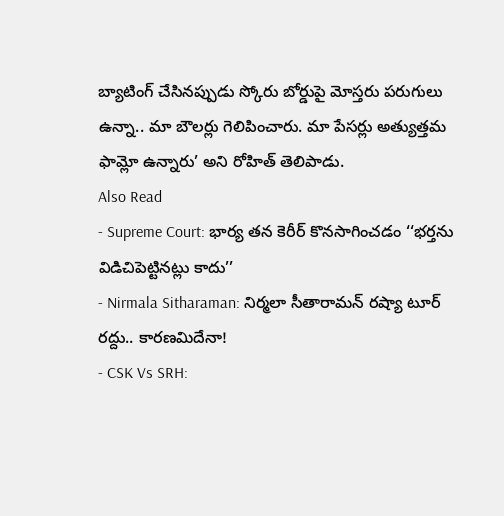బ్యాటింగ్ చేసినప్పుడు స్కోరు బోర్డుపై మోస్తరు పరుగులు ఉన్నా.. మా బౌలర్లు గెలిపించారు. మా పేసర్లు అత్యుత్తమ ఫామ్లో ఉన్నారు’ అని రోహిత్ తెలిపాడు.
Also Read
- Supreme Court: భార్య తన కెరీర్ కొనసాగించడం ‘‘భర్తను విడిచిపెట్టినట్లు కాదు’’
- Nirmala Sitharaman: నిర్మలా సీతారామన్ రష్యా టూర్ రద్దు.. కారణమిదేనా!
- CSK Vs SRH: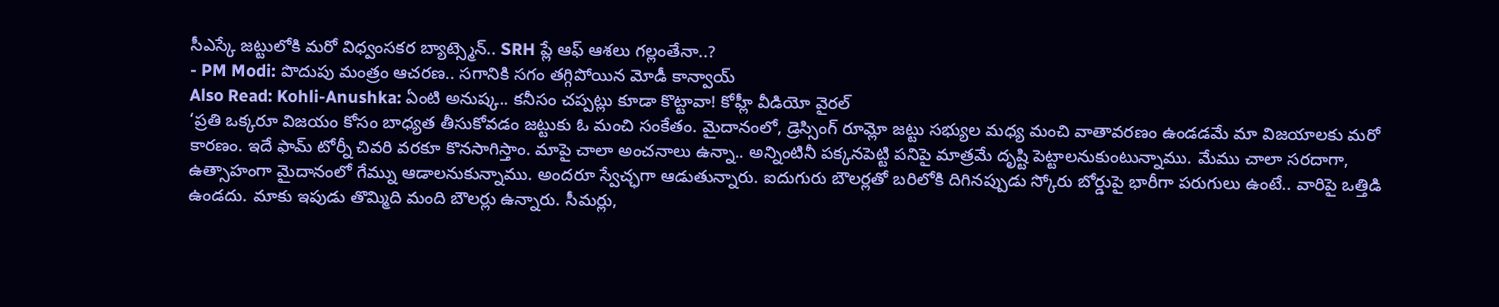సీఎస్కే జట్టులోకి మరో విధ్వంసకర బ్యాట్స్మెన్.. SRH ప్లే ఆఫ్ ఆశలు గల్లంతేనా..?
- PM Modi: పొదుపు మంత్రం ఆచరణ.. సగానికి సగం తగ్గిపోయిన మోడీ కాన్వాయ్
Also Read: Kohli-Anushka: ఏంటి అనుష్క.. కనీసం చప్పట్లు కూడా కొట్టావా! కోహ్లీ వీడియో వైరల్
‘ప్రతి ఒక్కరూ విజయం కోసం బాధ్యత తీసుకోవడం జట్టుకు ఓ మంచి సంకేతం. మైదానంలో, డ్రెస్సింగ్ రూమ్లో జట్టు సభ్యుల మధ్య మంచి వాతావరణం ఉండడమే మా విజయాలకు మరో కారణం. ఇదే ఫామ్ టోర్నీ చివరి వరకూ కొనసాగిస్తాం. మాపై చాలా అంచనాలు ఉన్నా.. అన్నింటినీ పక్కనపెట్టి పనిపై మాత్రమే దృష్టి పెట్టాలనుకుంటున్నాము. మేము చాలా సరదాగా, ఉత్సాహంగా మైదానంలో గేమ్ను ఆడాలనుకున్నాము. అందరూ స్వేచ్ఛగా ఆడుతున్నారు. ఐదుగురు బౌలర్లతో బరిలోకి దిగినప్పుడు స్కోరు బోర్డుపై భారీగా పరుగులు ఉంటే.. వారిపై ఒత్తిడి ఉండదు. మాకు ఇపుడు తొమ్మిది మంది బౌలర్లు ఉన్నారు. సీమర్లు,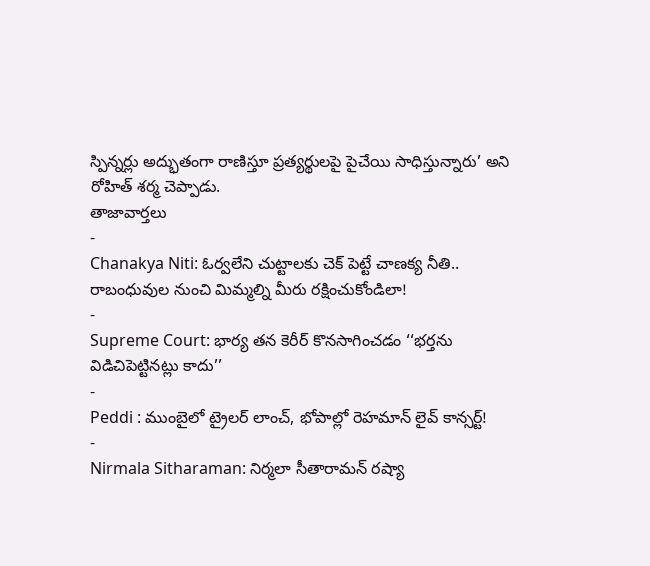స్పిన్నర్లు అద్భుతంగా రాణిస్తూ ప్రత్యర్థులపై పైచేయి సాధిస్తున్నారు’ అని రోహిత్ శర్మ చెప్పాడు.
తాజావార్తలు
-
Chanakya Niti: ఓర్వలేని చుట్టాలకు చెక్ పెట్టే చాణక్య నీతి.. రాబంధువుల నుంచి మిమ్మల్ని మీరు రక్షించుకోండిలా!
-
Supreme Court: భార్య తన కెరీర్ కొనసాగించడం ‘‘భర్తను విడిచిపెట్టినట్లు కాదు’’
-
Peddi : ముంబైలో ట్రైలర్ లాంచ్, భోపాల్లో రెహమాన్ లైవ్ కాన్సర్ట్!
-
Nirmala Sitharaman: నిర్మలా సీతారామన్ రష్యా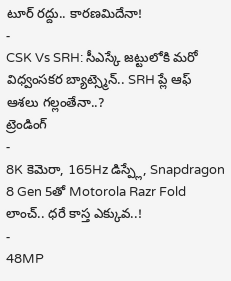టూర్ రద్దు.. కారణమిదేనా!
-
CSK Vs SRH: సీఎస్కే జట్టులోకి మరో విధ్వంసకర బ్యాట్స్మెన్.. SRH ప్లే ఆఫ్ ఆశలు గల్లంతేనా..?
ట్రెండింగ్
-
8K కెమెరా, 165Hz డిస్ప్లే, Snapdragon 8 Gen 5తో Motorola Razr Fold లాంచ్.. ధరే కాస్త ఎక్కువ..!
-
48MP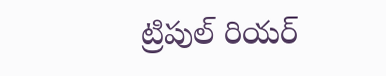ట్రిపుల్ రియర్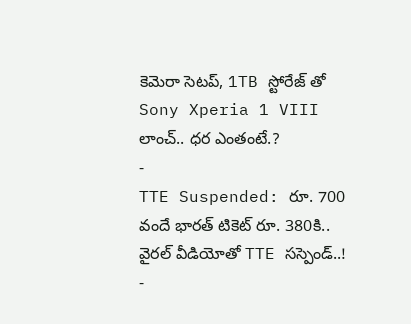కెమెరా సెటప్, 1TB స్టోరేజ్ తో Sony Xperia 1 VIII లాంచ్.. ధర ఎంతంటే.?
-
TTE Suspended: రూ. 700 వందే భారత్ టికెట్ రూ. 380కి.. వైరల్ వీడియోతో TTE సస్పెండ్..!
-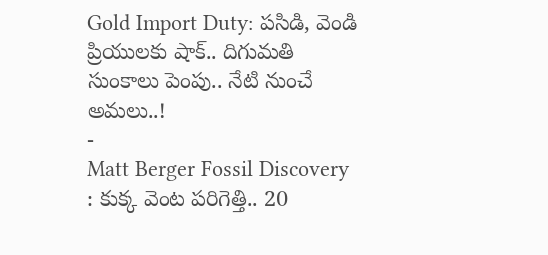Gold Import Duty: పసిడి, వెండి ప్రియులకు షాక్.. దిగుమతి సుంకాలు పెంపు.. నేటి నుంచే అమలు..!
-
Matt Berger Fossil Discovery : కుక్క వెంట పరిగెత్తి.. 20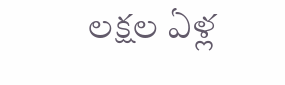లక్షల ఏళ్ల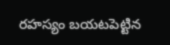రహస్యం బయటపెట్టిన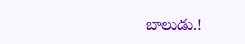బాలుడు.!